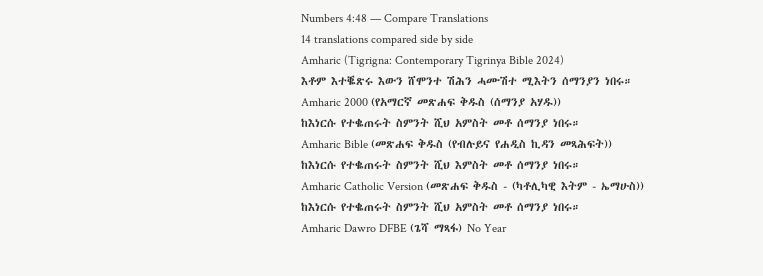Numbers 4:48 — Compare Translations
14 translations compared side by side
Amharic (Tigrigna: Contemporary Tigrinya Bible 2024)
እቶም እተቘጽሩ እውን ሸሞንተ ሽሕን ሓሙሽተ ሚእትን ሰማንያን ነበሩ።
Amharic 2000 (የአማርኛ መጽሐፍ ቅዱስ (ሰማንያ አሃዱ))
ከእነርሱ የተቈጠሩት ስምንት ሺህ አምስት መቶ ሰማንያ ነበሩ።
Amharic Bible (መጽሐፍ ቅዱስ (የብሉይና የሐዲስ ኪዳን መጻሕፍት))
ከእነርሱ የተቈጠሩት ስምንት ሺህ እምስት መቶ ሰማንያ ነበሩ።
Amharic Catholic Version (መጽሐፍ ቅዱስ - (ካቶሊካዊ እትም - ኤማሁስ))
ከእነርሱ የተቈጠሩት ስምንት ሺህ አምስት መቶ ሰማንያ ነበሩ።
Amharic Dawro DFBE (ጌሻ ማጻፋ) No Year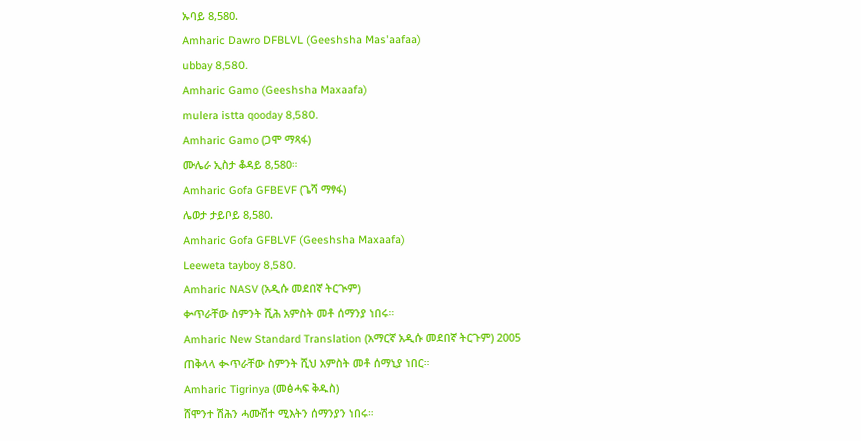ኡባይ 8,580.
Amharic Dawro DFBLVL (Geeshsha Mas'aafaa)
ubbay 8,580.
Amharic Gamo (Geeshsha Maxaafa)
mulera istta qooday 8,580.
Amharic Gamo (ጋሞ ማጻፋ)
ሙሌራ ኢስታ ቆዳይ 8,580።
Amharic Gofa GFBEVF (ጌሻ ማፃፋ)
ሌወታ ታይቦይ 8,580.
Amharic Gofa GFBLVF (Geeshsha Maxaafa)
Leeweta tayboy 8,580.
Amharic NASV (አዲሱ መደበኛ ትርጒም)
ቍጥራቸው ስምንት ሺሕ አምስት መቶ ሰማንያ ነበሩ።
Amharic New Standard Translation (አማርኛ አዲሱ መደበኛ ትርጉም) 2005
ጠቅላላ ቊጥራቸው ስምንት ሺህ አምስት መቶ ሰማኒያ ነበር።
Amharic Tigrinya (መፅሓፍ ቅዱስ)
ሸሞንተ ሽሕን ሓሙሽተ ሚእትን ሰማንያን ነበሩ።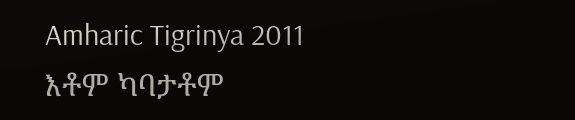Amharic Tigrinya 2011
እቶም ካባታቶም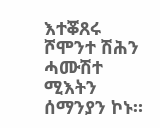እተቖጸሩ ሾሞንተ ሽሕን ሓሙሽተ ሚእትን ሰማንያን ኮኑ።